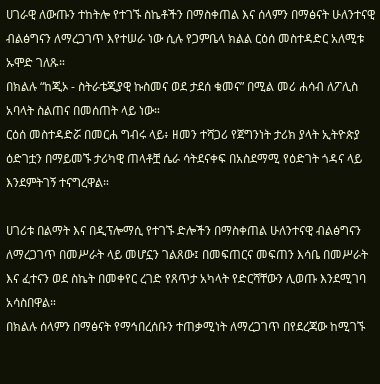ሀገራዊ ለውጡን ተከትሎ የተገኙ ስኬቶችን በማስቀጠል እና ሰላምን በማፅናት ሁለንተናዊ ብልፅግናን ለማረጋገጥ እየተሠራ ነው ሲሉ የጋምቤላ ክልል ርዕሰ መስተዳድር አለሚቱ ኡሞድ ገለጹ።
በክልሉ “ከጂኦ - ስትራቴጂያዊ ኩስመና ወደ ታደሰ ቁመና” በሚል መሪ ሐሳብ ለፖሊስ አባላት ስልጠና በመሰጠት ላይ ነው።
ርዕሰ መስተዳድሯ በመርሐ ግብሩ ላይ፥ ዘመን ተሻጋሪ የጀግንነት ታሪክ ያላት ኢትዮጵያ ዕድገቷን በማይመኙ ታሪካዊ ጠላቶቿ ሴራ ሳትደናቀፍ በአስደማሚ የዕድገት ጎዳና ላይ እንደምትገኝ ተናግረዋል።

ሀገሪቱ በልማት እና በዲፕሎማሲ የተገኙ ድሎችን በማስቀጠል ሁለንተናዊ ብልፅግናን ለማረጋገጥ በመሥራት ላይ መሆኗን ገልጸው፤ በመፍጠርና መፍጠን እሳቤ በመሥራት እና ፈተናን ወደ ስኬት በመቀየር ረገድ የጸጥታ አካላት የድርሻቸውን ሊወጡ እንደሚገባ አሳስበዋል።
በክልሉ ሰላምን በማፅናት የማኅበረሰቡን ተጠቃሚነት ለማረጋገጥ በየደረጃው ከሚገኙ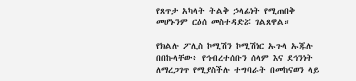የጸጥታ አካላት ትልቅ ኃላፊነት የሚጠበቅ መሆኑንም ርዕሰ መስተዳድሯ ገልጸዋል።

የክልሉ ፖሊስ ኮሚሽን ኮሚሽነር ኡጉላ ኡጁሉ በበኩላቸው፥ የኅብረተሰቡን ሰላም እና ደኅንነት ለማረጋገጥ የሚያስችሉ ተግባራት በመከናወን ላይ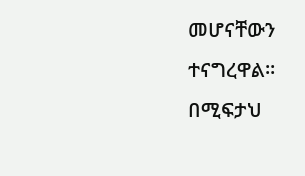መሆናቸውን ተናግረዋል።
በሚፍታህ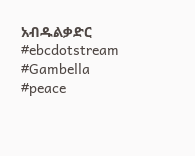አብዱልቃድር
#ebcdotstream #Gambella #peace